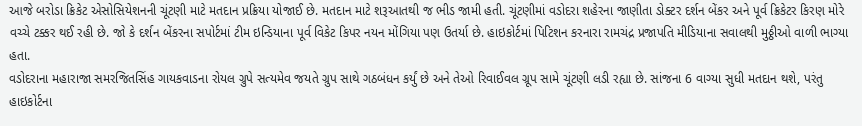આજે બરોડા ક્રિકેટ એસોસિયેશનની ચૂંટણી માટે મતદાન પ્રક્રિયા યોજાઈ છે. મતદાન માટે શરૂઆતથી જ ભીડ જામી હતી. ચૂંટણીમાં વડોદરા શહેરના જાણીતા ડોક્ટર દર્શન બેંકર અને પૂર્વ ક્રિકેટર કિરણ મોરે વચ્ચે ટક્કર થઈ રહી છે. જો કે દર્શન બેંકરના સપોર્ટમાં ટીમ ઇન્ડિયાના પૂર્વ વિકેટ કિપર નયન મોંગિયા પણ ઉતર્યા છે. હાઇકોર્ટમાં પિટિશન કરનારા રામચંદ્ર પ્રજાપતિ મીડિયાના સવાલથી મુઠ્ઠીઓ વાળી ભાગ્યા હતા.
વડોદરાના મહારાજા સમરજિતસિંહ ગાયકવાડના રોયલ ગ્રુપે સત્યમેવ જયતે ગ્રુપ સાથે ગઠબંધન કર્યું છે અને તેઓ રિવાઈવલ ગ્રૂપ સામે ચૂંટણી લડી રહ્યા છે. સાંજના 6 વાગ્યા સુધી મતદાન થશે, પરંતુ હાઇકોર્ટના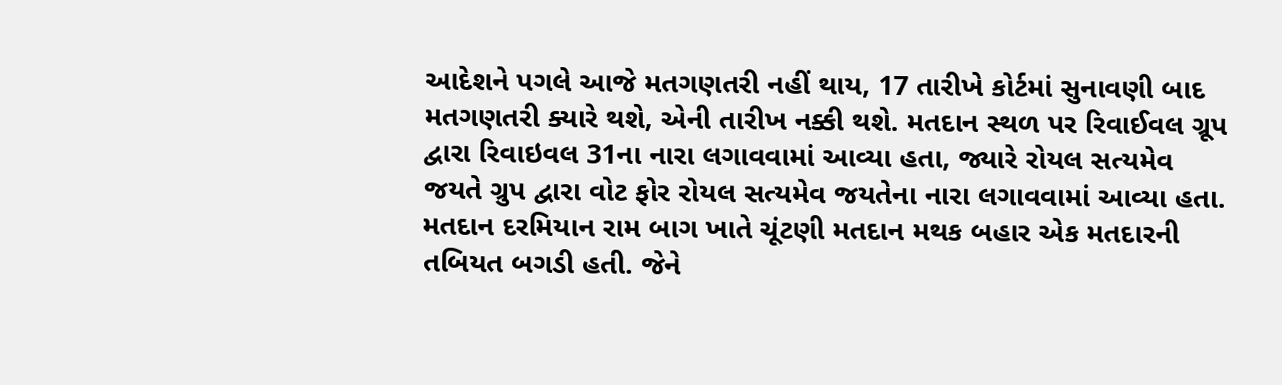આદેશને પગલે આજે મતગણતરી નહીં થાય, 17 તારીખે કોર્ટમાં સુનાવણી બાદ મતગણતરી ક્યારે થશે, એની તારીખ નક્કી થશે. મતદાન સ્થળ પર રિવાઈવલ ગ્રૂપ દ્વારા રિવાઇવલ 31ના નારા લગાવવામાં આવ્યા હતા, જ્યારે રોયલ સત્યમેવ જયતે ગ્રુપ દ્વારા વોટ ફોર રોયલ સત્યમેવ જયતેના નારા લગાવવામાં આવ્યા હતા.
મતદાન દરમિયાન રામ બાગ ખાતે ચૂંટણી મતદાન મથક બહાર એક મતદારની તબિયત બગડી હતી. જેને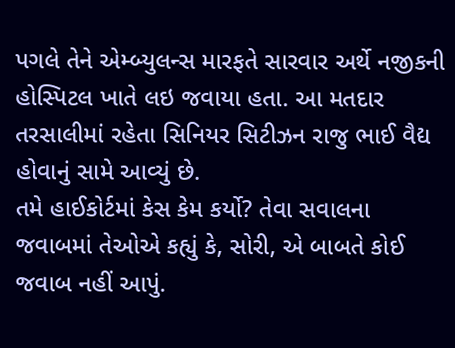પગલે તેને એમ્બ્યુલન્સ મારફતે સારવાર અર્થે નજીકની હોસ્પિટલ ખાતે લઇ જવાયા હતા. આ મતદાર તરસાલીમાં રહેતા સિનિયર સિટીઝન રાજુ ભાઈ વૈદ્ય હોવાનું સામે આવ્યું છે.
તમે હાઈકોર્ટમાં કેસ કેમ કર્યો? તેવા સવાલના જવાબમાં તેઓએ કહ્યું કે, સોરી, એ બાબતે કોઈ જવાબ નહીં આપું.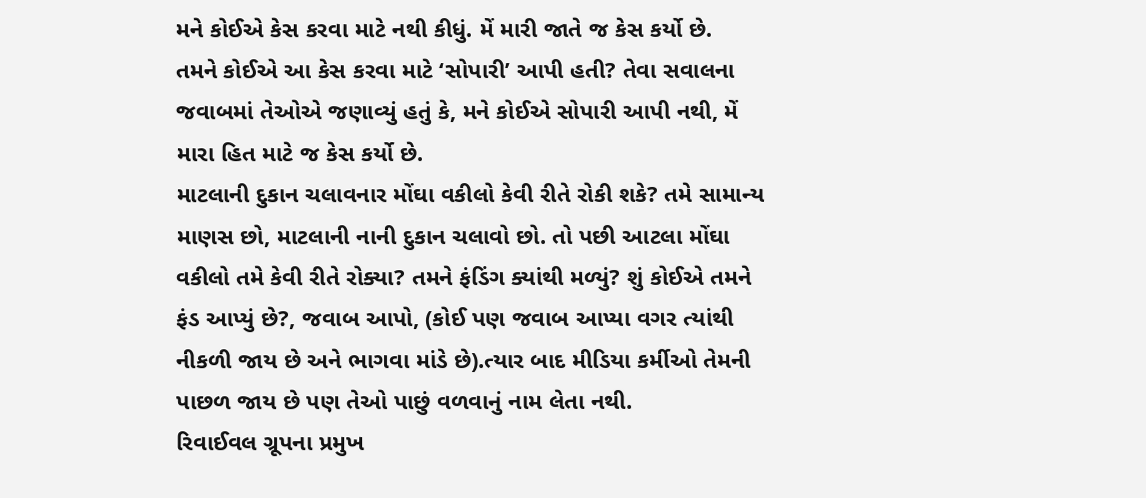મને કોઈએ કેસ કરવા માટે નથી કીધું. મેં મારી જાતે જ કેસ કર્યો છે.
તમને કોઈએ આ કેસ કરવા માટે ‘સોપારી’ આપી હતી? તેવા સવાલના જવાબમાં તેઓએ જણાવ્યું હતું કે, મને કોઈએ સોપારી આપી નથી, મેં મારા હિત માટે જ કેસ કર્યો છે.
માટલાની દુકાન ચલાવનાર મોંઘા વકીલો કેવી રીતે રોકી શકે? તમે સામાન્ય માણસ છો, માટલાની નાની દુકાન ચલાવો છો. તો પછી આટલા મોંઘા વકીલો તમે કેવી રીતે રોક્યા? તમને ફંડિંગ ક્યાંથી મળ્યું? શું કોઈએ તમને ફંડ આપ્યું છે?, જવાબ આપો, (કોઈ પણ જવાબ આપ્યા વગર ત્યાંથી નીકળી જાય છે અને ભાગવા માંડે છે).ત્યાર બાદ મીડિયા કર્મીઓ તેમની પાછળ જાય છે પણ તેઓ પાછું વળવાનું નામ લેતા નથી.
રિવાઈવલ ગ્રૂપના પ્રમુખ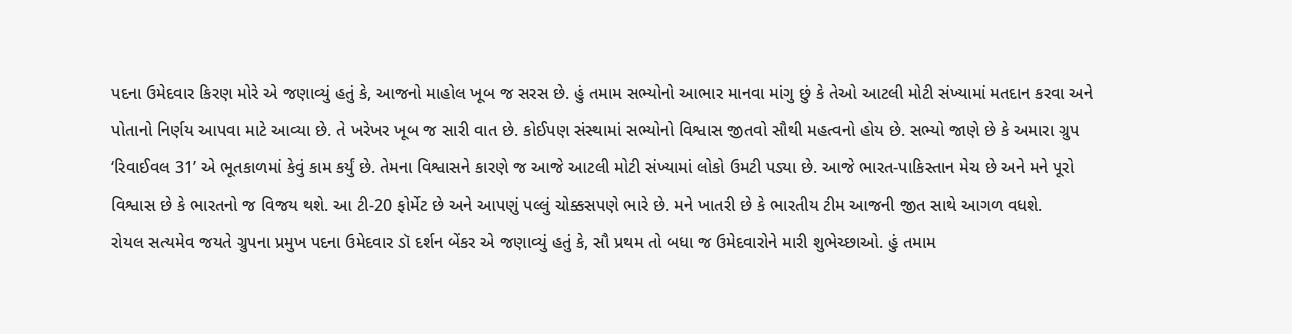પદના ઉમેદવાર કિરણ મોરે એ જણાવ્યું હતું કે, આજનો માહોલ ખૂબ જ સરસ છે. હું તમામ સભ્યોનો આભાર માનવા માંગુ છું કે તેઓ આટલી મોટી સંખ્યામાં મતદાન કરવા અને પોતાનો નિર્ણય આપવા માટે આવ્યા છે. તે ખરેખર ખૂબ જ સારી વાત છે. કોઈપણ સંસ્થામાં સભ્યોનો વિશ્વાસ જીતવો સૌથી મહત્વનો હોય છે. સભ્યો જાણે છે કે અમારા ગ્રુપ ‘રિવાઈવલ 31’ એ ભૂતકાળમાં કેવું કામ કર્યું છે. તેમના વિશ્વાસને કારણે જ આજે આટલી મોટી સંખ્યામાં લોકો ઉમટી પડ્યા છે. આજે ભારત-પાકિસ્તાન મેચ છે અને મને પૂરો વિશ્વાસ છે કે ભારતનો જ વિજય થશે. આ ટી-20 ફોર્મેટ છે અને આપણું પલ્લું ચોક્કસપણે ભારે છે. મને ખાતરી છે કે ભારતીય ટીમ આજની જીત સાથે આગળ વધશે.
રોયલ સત્યમેવ જયતે ગ્રુપના પ્રમુખ પદના ઉમેદવાર ડૉ દર્શન બેંકર એ જણાવ્યું હતું કે, સૌ પ્રથમ તો બધા જ ઉમેદવારોને મારી શુભેચ્છાઓ. હું તમામ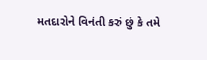મતદારોને વિનંતી કરું છું કે તમે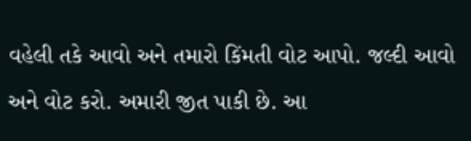વહેલી તકે આવો અને તમારો કિંમતી વોટ આપો. જલ્દી આવો અને વોટ કરો. અમારી જીત પાકી છે. આ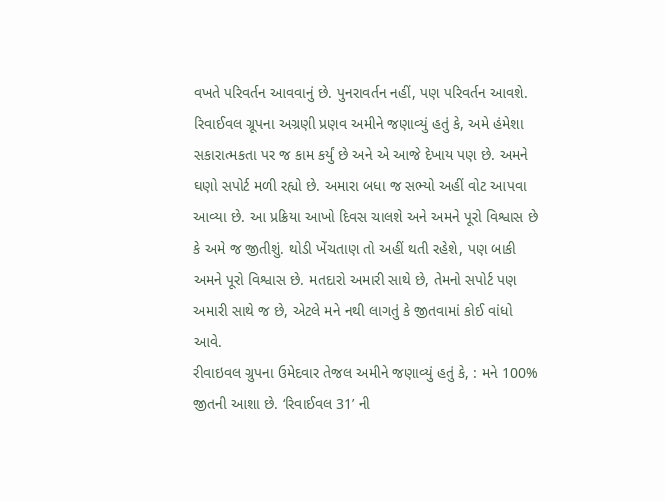વખતે પરિવર્તન આવવાનું છે. પુનરાવર્તન નહીં, પણ પરિવર્તન આવશે.
રિવાઈવલ ગ્રૂપના અગ્રણી પ્રણવ અમીને જણાવ્યું હતું કે, અમે હંમેશા સકારાત્મકતા પર જ કામ કર્યું છે અને એ આજે દેખાય પણ છે. અમને ઘણો સપોર્ટ મળી રહ્યો છે. અમારા બધા જ સભ્યો અહીં વોટ આપવા આવ્યા છે. આ પ્રક્રિયા આખો દિવસ ચાલશે અને અમને પૂરો વિશ્વાસ છે કે અમે જ જીતીશું. થોડી ખેંચતાણ તો અહીં થતી રહેશે, પણ બાકી અમને પૂરો વિશ્વાસ છે. મતદારો અમારી સાથે છે, તેમનો સપોર્ટ પણ અમારી સાથે જ છે, એટલે મને નથી લાગતું કે જીતવામાં કોઈ વાંધો આવે.
રીવાઇવલ ગ્રુપના ઉમેદવાર તેજલ અમીને જણાવ્યું હતું કે, : મને 100% જીતની આશા છે. ‘રિવાઈવલ 31’ ની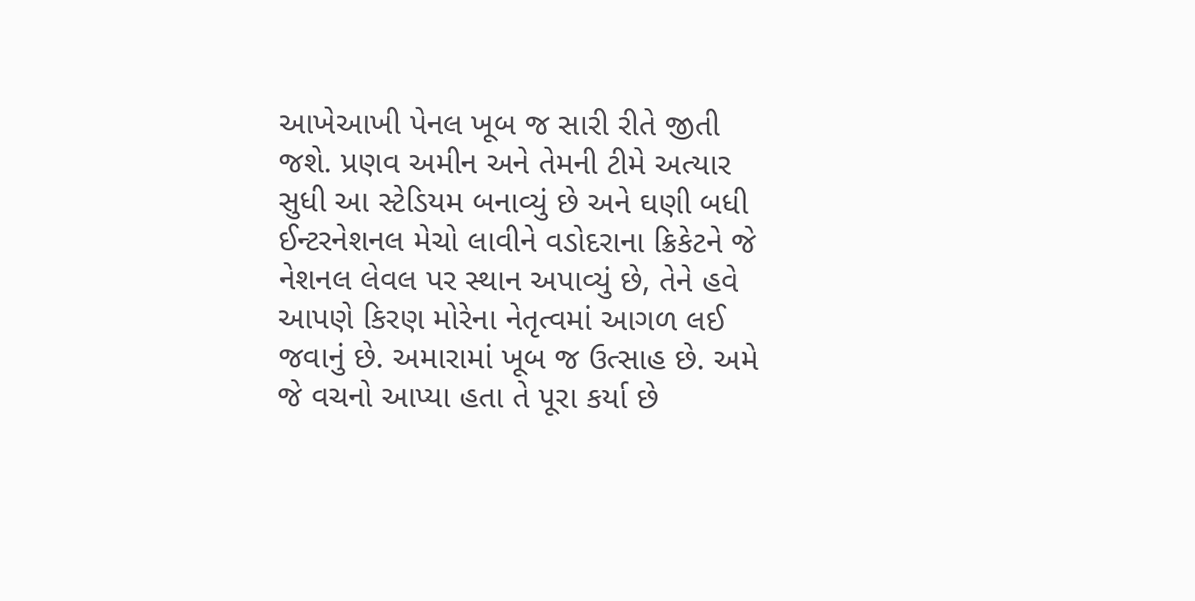આખેઆખી પેનલ ખૂબ જ સારી રીતે જીતી જશે. પ્રણવ અમીન અને તેમની ટીમે અત્યાર સુધી આ સ્ટેડિયમ બનાવ્યું છે અને ઘણી બધી ઈન્ટરનેશનલ મેચો લાવીને વડોદરાના ક્રિકેટને જે નેશનલ લેવલ પર સ્થાન અપાવ્યું છે, તેને હવે આપણે કિરણ મોરેના નેતૃત્વમાં આગળ લઈ જવાનું છે. અમારામાં ખૂબ જ ઉત્સાહ છે. અમે જે વચનો આપ્યા હતા તે પૂરા કર્યા છે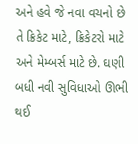અને હવે જે નવા વચનો છે તે ક્રિકેટ માટે, ક્રિકેટરો માટે અને મેમ્બર્સ માટે છે. ઘણી બધી નવી સુવિધાઓ ઊભી થઈ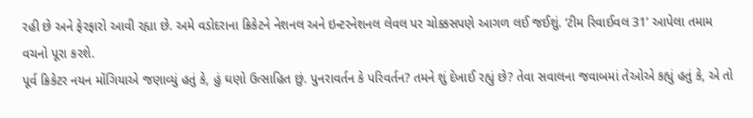રહી છે અને ફેરફારો આવી રહ્યા છે. અમે વડોદરાના ક્રિકેટને નેશનલ અને ઇન્ટરનેશનલ લેવલ પર ચોક્કસપણે આગળ લઈ જઈશું. ‘ટીમ રિવાઈવલ 31’ આપેલા તમામ વચનો પૂરા કરશે.
પૂર્વ ક્રિકેટર નયન મોંગિયાએ જણાવ્યું હતું કે, હું ઘણો ઉત્સાહિત છું. પુનરાવર્તન કે પરિવર્તન? તમને શું દેખાઈ રહ્યું છે? તેવા સવાલના જવાબમાં તેઓએ કહ્યું હતું કે, એ તો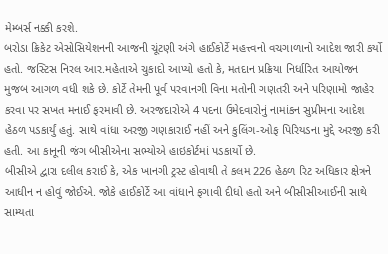મેમ્બર્સ નક્કી કરશે.
બરોડા ક્રિકેટ એસોસિયેશનની આજની ચૂંટણી અંગે હાઈકોર્ટે મહત્ત્વનો વચગાળાનો આદેશ જારી કર્યો હતો. જસ્ટિસ નિરલ આર.મહેતાએ ચુકાદો આપ્યો હતો કે, મતદાન પ્રક્રિયા નિર્ધારિત આયોજન મુજબ આગળ વધી શકે છે. કોર્ટે તેમની પૂર્વ પરવાનગી વિના મતોની ગણતરી અને પરિણામો જાહેર કરવા પર સખત મનાઈ ફરમાવી છે. અરજદારોએ 4 પદના ઉમેદવારોનું નામાંકન સુપ્રીમના આદેશ હેઠળ પડકાર્યું હતું. સાથે વાંધા અરજી ગણકારાઈ નહીં અને કુલિંગ-ઓફ પિરિયડના મુદ્દે અરજી કરી હતી. આ કાનૂની જંગ બીસીએના સભ્યોએ હાઇકોર્ટમાં પડકાર્યો છે.
બીસીએ દ્વારા દલીલ કરાઈ કે, એક ખાનગી ટ્રસ્ટ હોવાથી તે કલમ 226 હેઠળ રિટ અધિકાર ક્ષેત્રને આધીન ન હોવું જોઈએ. જોકે હાઈકોર્ટે આ વાંધાને ફગાવી દીધો હતો અને બીસીસીઆઈની સાથે સામ્યતા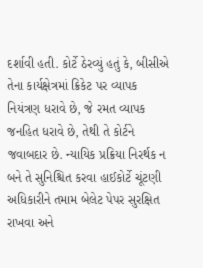દર્શાવી હતી. કોર્ટે ઠેરવ્યું હતું કે, બીસીએ તેના કાર્યક્ષેત્રમાં ક્રિકેટ પર વ્યાપક નિયંત્રણ ધરાવે છે, જે રમત વ્યાપક જનહિત ધરાવે છે, તેથી તે કોર્ટને જવાબદાર છે. ન્યાયિક પ્રક્રિયા નિરર્થક ન બને તે સુનિશ્ચિત કરવા હાઈકોર્ટે ચૂંટણી અધિકારીને તમામ બેલેટ પેપર સુરક્ષિત રાખવા અને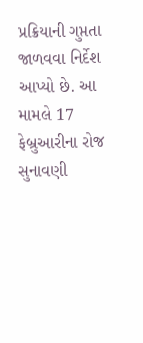પ્રક્રિયાની ગુપ્તતા જાળવવા નિર્દેશ આપ્યો છે. આ મામલે 17 ફેબ્રુઆરીના રોજ સુનાવણી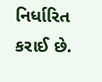નિર્ધારિત કરાઈ છે.